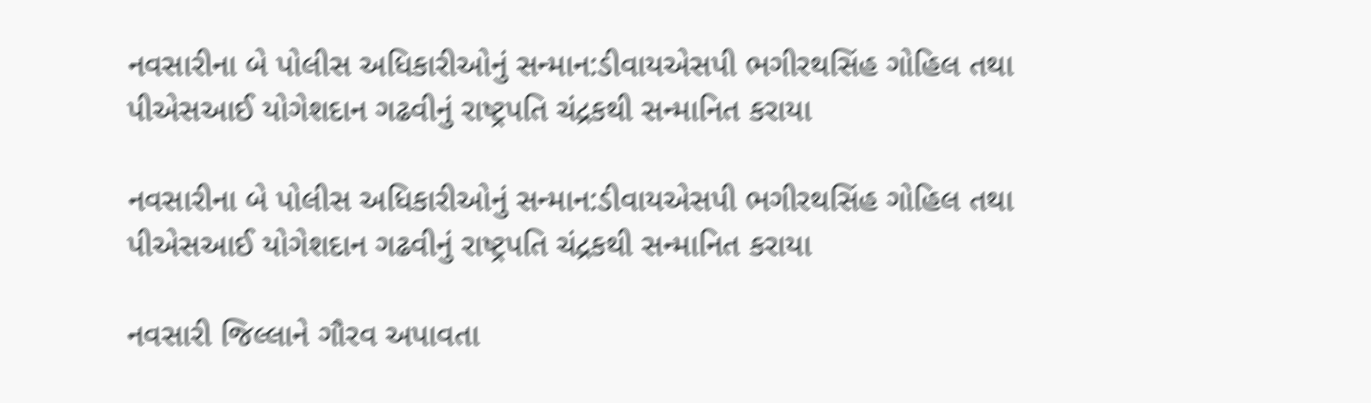નવસારીના બે પોલીસ અધિકારીઓનું સન્માન:ડીવાયએસપી ભગીરથસિંહ ગોહિલ તથા પીએસઆઈ યોગેશદાન ગઢવીનું રાષ્ટ્રપતિ ચંદ્રકથી સન્માનિત કરાયા

નવસારીના બે પોલીસ અધિકારીઓનું સન્માન:ડીવાયએસપી ભગીરથસિંહ ગોહિલ તથા પીએસઆઈ યોગેશદાન ગઢવીનું રાષ્ટ્રપતિ ચંદ્રકથી સન્માનિત કરાયા

નવસારી જિલ્લાને ગૌરવ અપાવતા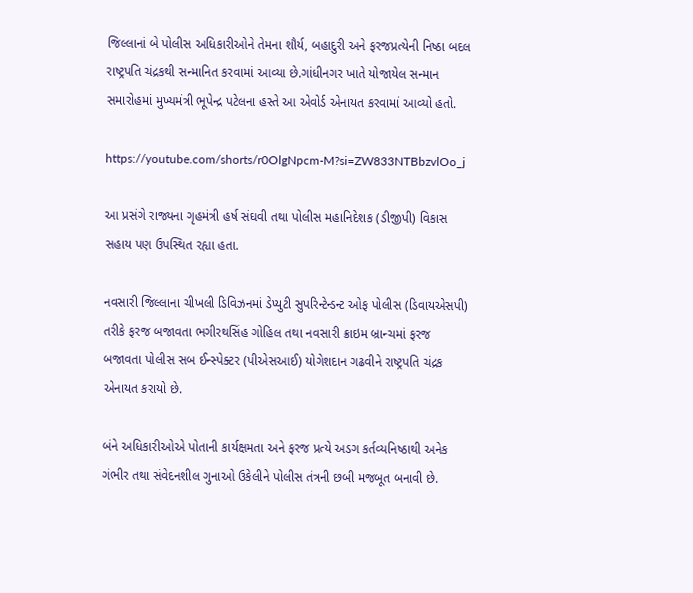જિલ્લાનાં બે પોલીસ અધિકારીઓને તેમના શૌર્ય, બહાદુરી અને ફરજપ્રત્યેની નિષ્ઠા બદલ રાષ્ટ્રપતિ ચંદ્રકથી સન્માનિત કરવામાં આવ્યા છે.ગાંધીનગર ખાતે યોજાયેલ સન્માન સમારોહમાં મુખ્યમંત્રી ભૂપેન્દ્ર પટેલના હસ્તે આ એવોર્ડ એનાયત કરવામાં આવ્યો હતો.

https://youtube.com/shorts/r0OlgNpcm-M?si=ZW833NTBbzvlOo_j

આ પ્રસંગે રાજ્યના ગૃહમંત્રી હર્ષ સંઘવી તથા પોલીસ મહાનિદેશક (ડીજીપી) વિકાસ સહાય પણ ઉપસ્થિત રહ્યા હતા.

નવસારી જિલ્લાના ચીખલી ડિવિઝનમાં ડેપ્યુટી સુપરિન્ટેન્ડન્ટ ઓફ પોલીસ (ડિવાયએસપી) તરીકે ફરજ બજાવતા ભગીરથસિંહ ગોહિલ તથા નવસારી ક્રાઇમ બ્રાન્ચમાં ફરજ બજાવતા પોલીસ સબ ઈન્સ્પેક્ટર (પીએસઆઈ) યોગેશદાન ગઢવીને રાષ્ટ્રપતિ ચંદ્રક એનાયત કરાયો છે.

બંને અધિકારીઓએ પોતાની કાર્યક્ષમતા અને ફરજ પ્રત્યે અડગ કર્તવ્યનિષ્ઠાથી અનેક ગંભીર તથા સંવેદનશીલ ગુનાઓ ઉકેલીને પોલીસ તંત્રની છબી મજબૂત બનાવી છે.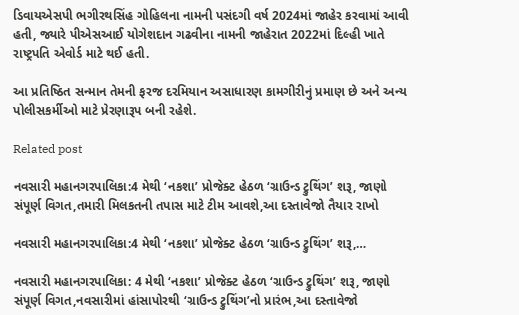ડિવાયએસપી ભગીરથસિંહ ગોહિલના નામની પસંદગી વર્ષ 2024માં જાહેર કરવામાં આવી હતી, જ્યારે પીએસઆઈ યોગેશદાન ગઢવીના નામની જાહેરાત 2022માં દિલ્હી ખાતે રાષ્ટ્રપતિ એવોર્ડ માટે થઈ હતી.

આ પ્રતિષ્ઠિત સન્માન તેમની ફરજ દરમિયાન અસાધારણ કામગીરીનું પ્રમાણ છે અને અન્ય પોલીસકર્મીઓ માટે પ્રેરણારૂપ બની રહેશે.

Related post

નવસારી મહાનગરપાલિકા:4 મેથી ‘નકશા’ પ્રોજેક્ટ હેઠળ ‘ગ્રાઉન્ડ ટ્રુથિંગ’ શરૂ, જાણો સંપૂર્ણ વિગત,તમારી મિલકતની તપાસ માટે ટીમ આવશે,આ દસ્તાવેજો તૈયાર રાખો

નવસારી મહાનગરપાલિકા:4 મેથી ‘નકશા’ પ્રોજેક્ટ હેઠળ ‘ગ્રાઉન્ડ ટ્રુથિંગ’ શરૂ,…

નવસારી મહાનગરપાલિકા: 4 મેથી ‘નકશા’ પ્રોજેક્ટ હેઠળ ‘ગ્રાઉન્ડ ટ્રુથિંગ’ શરૂ, જાણો સંપૂર્ણ વિગત,નવસારીમાં હાંસાપોરથી ‘ગ્રાઉન્ડ ટ્રુથિંગ’નો પ્રારંભ,આ દસ્તાવેજો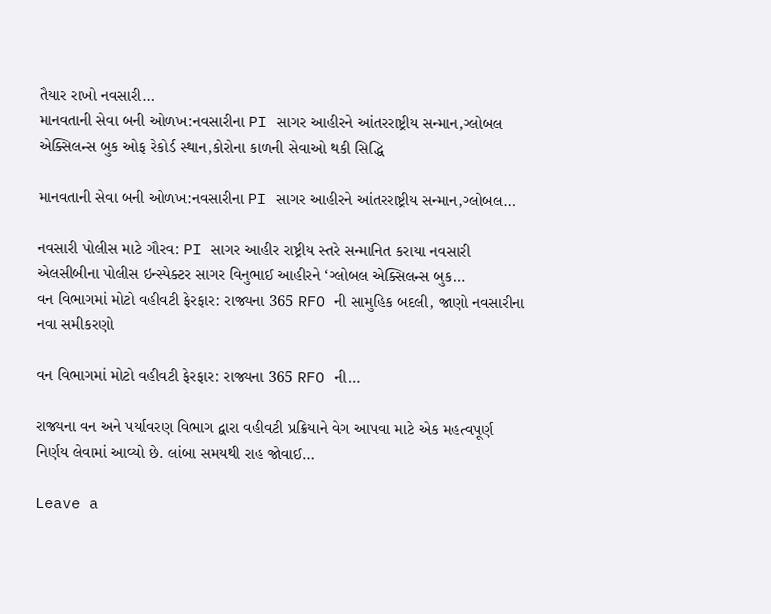તૈયાર રાખો નવસારી…
માનવતાની સેવા બની ઓળખ:નવસારીના PI સાગર આહીરને આંતરરાષ્ટ્રીય સન્માન,ગ્લોબલ એક્સિલન્સ બુક ઓફ રેકોર્ડ સ્થાન,કોરોના કાળની સેવાઓ થકી સિદ્ધિ

માનવતાની સેવા બની ઓળખ:નવસારીના PI સાગર આહીરને આંતરરાષ્ટ્રીય સન્માન,ગ્લોબલ…

નવસારી પોલીસ માટે ગૌરવ: PI સાગર આહીર રાષ્ટ્રીય સ્તરે સન્માનિત કરાયા નવસારી એલસીબીના પોલીસ ઇન્સ્પેક્ટર સાગર વિનુભાઈ આહીરને ‘ગ્લોબલ એક્સિલન્સ બુક…
વન વિભાગમાં મોટો વહીવટી ફેરફાર: રાજ્યના 365 RFO ની સામુહિક બદલી, જાણો નવસારીના નવા સમીકરણો

વન વિભાગમાં મોટો વહીવટી ફેરફાર: રાજ્યના 365 RFO ની…

રાજ્યના વન અને પર્યાવરણ વિભાગ દ્વારા વહીવટી પ્રક્રિયાને વેગ આપવા માટે એક મહત્વપૂર્ણ નિર્ણય લેવામાં આવ્યો છે. લાંબા સમયથી રાહ જોવાઈ…

Leave a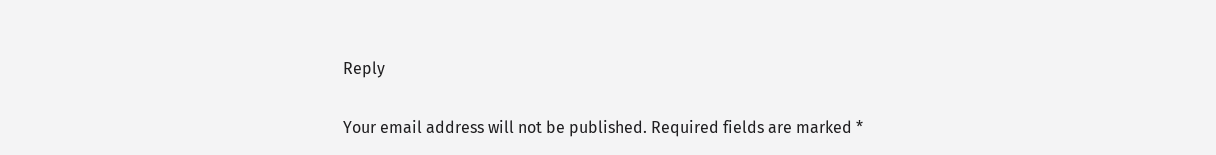Reply

Your email address will not be published. Required fields are marked *